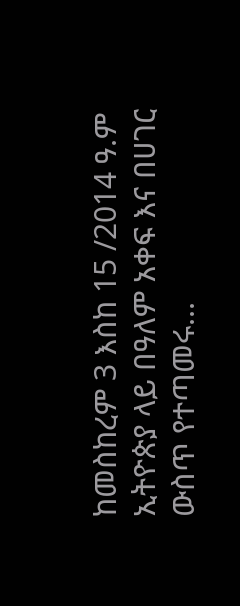ከመስከረም 3 እስከ 15 /2014 ዓ.ም ኢትዮጵያ ላይ በዓለም አቀፍ እና በሀገር ውስጥ የተጣመሩ...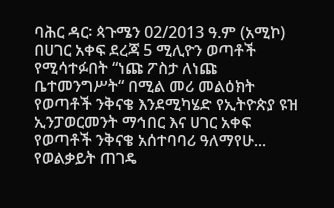ባሕር ዳር፡ ጳጉሜን 02/2013 ዓ.ም (አሚኮ) በሀገር አቀፍ ደረጃ 5 ሚሊዮን ወጣቶች የሚሳተፉበት “ነጩ ፖስታ ለነጩ ቤተመንግሥት“ በሚል መሪ መልዕክት የወጣቶች ንቅናቄ እንደሚካሄድ የኢትዮጵያ ዩዝ ኢንፓወርመንት ማኅበር እና ሀገር አቀፍ የወጣቶች ንቅናቄ አሰተባባሪ ዓለማየሁ...
የወልቃይት ጠገዴ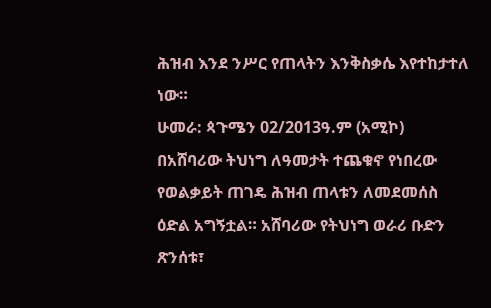ሕዝብ እንደ ንሥር የጠላትን እንቅስቃሴ እየተከታተለ ነው።
ሁመራ: ጳጉሜን 02/2013ዓ.ም (አሚኮ) በአሸባሪው ትህነግ ለዓመታት ተጨቁኖ የነበረው የወልቃይት ጠገዴ ሕዝብ ጠላቱን ለመደመሰስ ዕድል አግኝቷል። አሸባሪው የትህነግ ወራሪ ቡድን ጽንሰቱ፣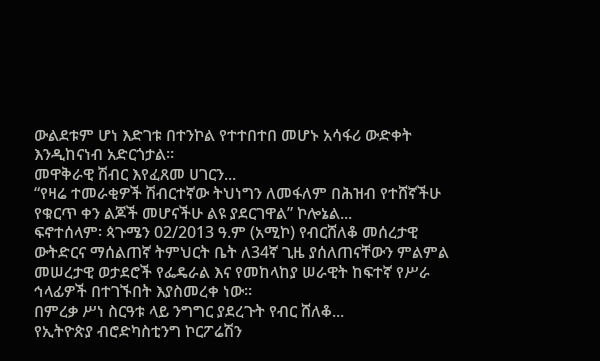ውልደቱም ሆነ እድገቱ በተንኮል የተተበተበ መሆኑ አሳፋሪ ውድቀት እንዲከናነብ አድርጎታል።
መዋቅራዊ ሽብር እየፈጸመ ሀገርን...
“የዛሬ ተመራቂዎች ሽብርተኛው ትህነግን ለመፋለም በሕዝብ የተሸኛችሁ የቁርጥ ቀን ልጆች መሆናችሁ ልዩ ያደርገዋል” ኮሎኔል...
ፍኖተሰላም፡ ጳጉሜን 02/2013 ዓ.ም (አሚኮ) የብርሸለቆ መሰረታዊ ውትድርና ማሰልጠኛ ትምህርት ቤት ለ34ኛ ጊዜ ያሰለጠናቸውን ምልምል መሠረታዊ ወታደሮች የፌዴራል እና የመከላከያ ሠራዊት ከፍተኛ የሥራ ኅላፊዎች በተገኙበት እያስመረቀ ነው፡፡
በምረቃ ሥነ ስርዓቱ ላይ ንግግር ያደረጉት የብር ሸለቆ...
የኢትዮጵያ ብሮድካስቲንግ ኮርፖሬሽን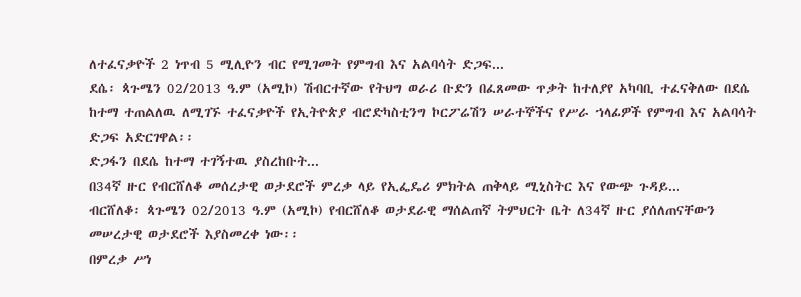ለተፈናቃዮች 2 ነጥብ 5 ሚሊዮን ብር የሚገመት የምግብ እና አልባሳት ድጋፍ...
ደሴ፡ ጳጉሜን 02/2013 ዓ.ም (አሚኮ) ሽብርተኛው የትህግ ወራሪ ቡድን በፈጸመው ጥቃት ከተለያየ አካባቢ ተፈናቅለው በደሴ ከተማ ተጠልለዉ ለሚገኙ ተፈናቃዮች የኢትዮጵያ ብሮድካስቲንግ ኮርፖሬሽን ሠራተኞችና የሥራ ኀላፊዎች የምግብ እና አልባሳት ድጋፍ አድርገዋል፡፡
ድጋፋን በደሴ ከተማ ተገኝተዉ ያስረከቡት...
በ34ኛ ዙር የብርሸለቆ መሰረታዊ ወታደሮች ምረቃ ላይ የኢፌዴሪ ምክትል ጠቅላይ ሚኒስትር እና የውጭ ጉዳይ...
ብርሸለቆ፡ ጳጉሜን 02/2013 ዓ.ም (አሚኮ) የብርሸለቆ ወታደራዊ ማሰልጠኛ ትምህርት ቤት ለ34ኛ ዙር ያሰለጠናቸውን መሠረታዊ ወታደሮች እያስመረቀ ነው፡፡
በምረቃ ሥነ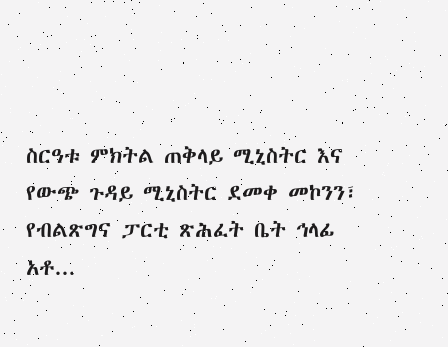ስርዓቱ ምክትል ጠቅላይ ሚኒስትር እና የውጭ ጉዳይ ሚኒስትር ደመቀ መኮንን፣ የብልጽግና ፓርቲ ጽሕፈት ቤት ኅላፊ አቶ...